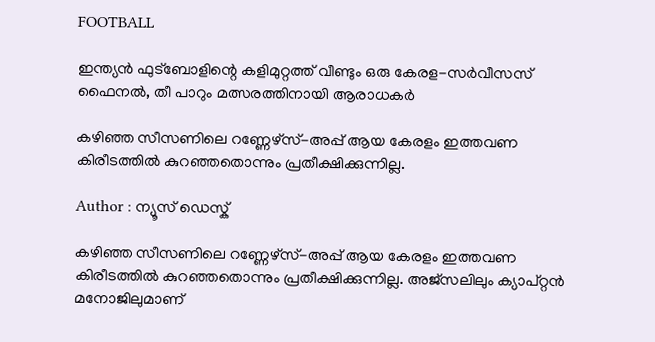FOOTBALL

ഇന്ത്യന്‍ ഫുട്‌ബോളിന്റെ കളിമുറ്റത്ത് വീണ്ടും ഒരു കേരള-സര്‍വീസസ് ഫൈനല്‍, തീ പാറും മത്സരത്തിനായി ആരാധകര്‍

കഴിഞ്ഞ സീസണിലെ റണ്ണേഴ്‌സ്-അപ്പ് ആയ കേരളം ഇത്തവണ കിരീടത്തില്‍ കുറഞ്ഞതൊന്നും പ്രതീക്ഷിക്കുന്നില്ല.

Author : ന്യൂസ് ഡെസ്ക്

കഴിഞ്ഞ സീസണിലെ റണ്ണേഴ്‌സ്-അപ്പ് ആയ കേരളം ഇത്തവണ കിരീടത്തില്‍ കുറഞ്ഞതൊന്നും പ്രതീക്ഷിക്കുന്നില്ല. അജ്‌സലിലും ക്യാപ്റ്റന്‍ മനോജിലുമാണ്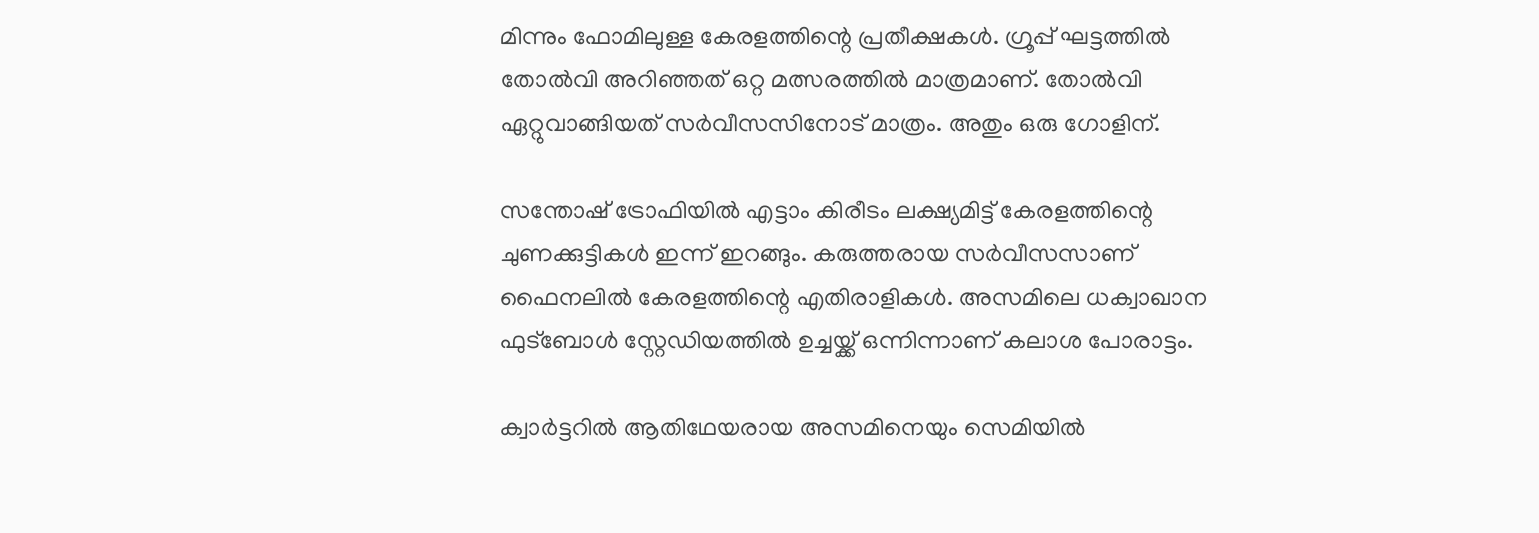മിന്നും ഫോമിലുള്ള കേരളത്തിന്റെ പ്രതീക്ഷകള്‍. ഗ്രൂപ്പ് ഘട്ടത്തില്‍ തോല്‍വി അറിഞ്ഞത് ഒറ്റ മത്സരത്തില്‍ മാത്രമാണ്. തോല്‍വി ഏറ്റുവാങ്ങിയത് സര്‍വീസസിനോട് മാത്രം. അതും ഒരു ഗോളിന്.

സന്തോഷ് ട്രോഫിയില്‍ എട്ടാം കിരീടം ലക്ഷ്യമിട്ട് കേരളത്തിന്റെ ചുണക്കുട്ടികള്‍ ഇന്ന് ഇറങ്ങും. കരുത്തരായ സര്‍വീസസാണ് ഫൈനലില്‍ കേരളത്തിന്റെ എതിരാളികള്‍. അസമിലെ ധക്വാഖാന ഫുട്‌ബോള്‍ സ്റ്റേഡിയത്തില്‍ ഉച്ചയ്ക്ക് ഒന്നിന്നാണ് കലാശ പോരാട്ടം.

ക്വാര്‍ട്ടറില്‍ ആതിഥേയരായ അസമിനെയും സെമിയില്‍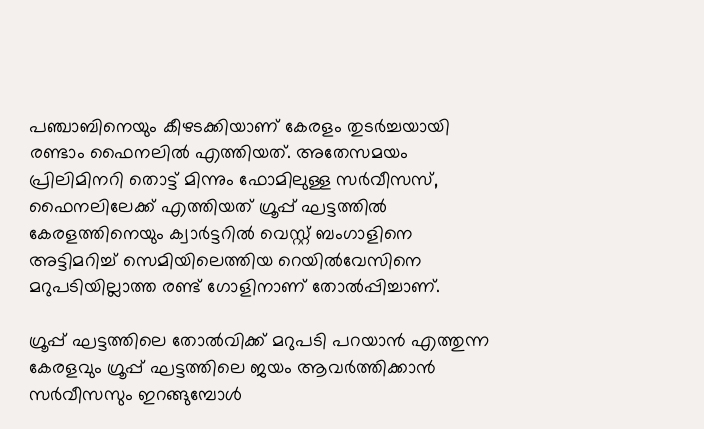പഞ്ചാബിനെയും കീഴടക്കിയാണ് കേരളം തുടര്‍ച്ചയായി രണ്ടാം ഫൈനലില്‍ എത്തിയത്. അതേസമയം പ്രിലിമിനറി തൊട്ട് മിന്നും ഫോമിലുള്ള സര്‍വീസസ്, ഫൈനലിലേക്ക് എത്തിയത് ഗ്രൂപ്പ് ഘട്ടത്തില്‍ കേരളത്തിനെയും ക്വാര്‍ട്ടറില്‍ വെസ്റ്റ് ബംഗാളിനെ അട്ടിമറിച്ച് സെമിയിലെത്തിയ റെയില്‍വേസിനെ മറുപടിയില്ലാത്ത രണ്ട് ഗോളിനാണ് തോല്‍പ്പിച്ചാണ്.

ഗ്രൂപ്പ് ഘട്ടത്തിലെ തോല്‍വിക്ക് മറുപടി പറയാന്‍ എത്തുന്ന കേരളവും ഗ്രൂപ്പ് ഘട്ടത്തിലെ ജയം ആവര്‍ത്തിക്കാന്‍ സര്‍വീസസും ഇറങ്ങുമ്പോള്‍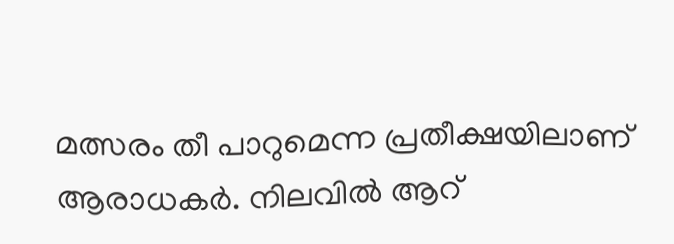മത്സരം തീ പാറുമെന്ന പ്രതീക്ഷയിലാണ് ആരാധകര്‍. നിലവില്‍ ആറ്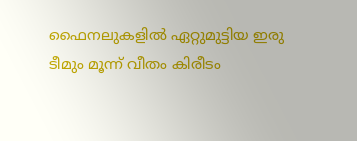ഫൈനലുകളില്‍ ഏറ്റുമുട്ടിയ ഇരു ടീമും മൂന്ന് വീതം കിരീടം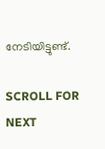നേടിയിട്ടുണ്ട്.

SCROLL FOR NEXT